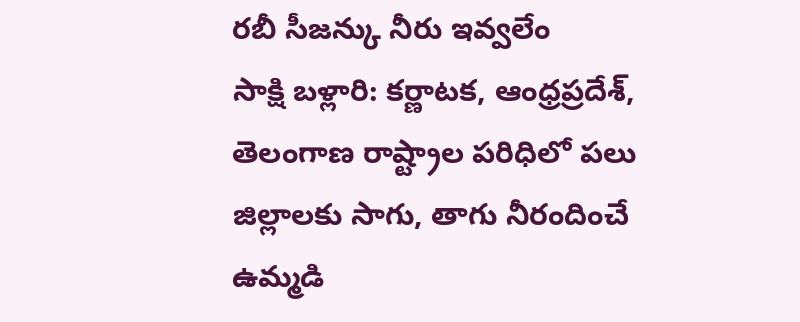రబీ సీజన్కు నీరు ఇవ్వలేం
సాక్షి బళ్లారి: కర్ణాటక, ఆంధ్రప్రదేశ్, తెలంగాణ రాష్ట్రాల పరిధిలో పలు జిల్లాలకు సాగు, తాగు నీరందించే ఉమ్మడి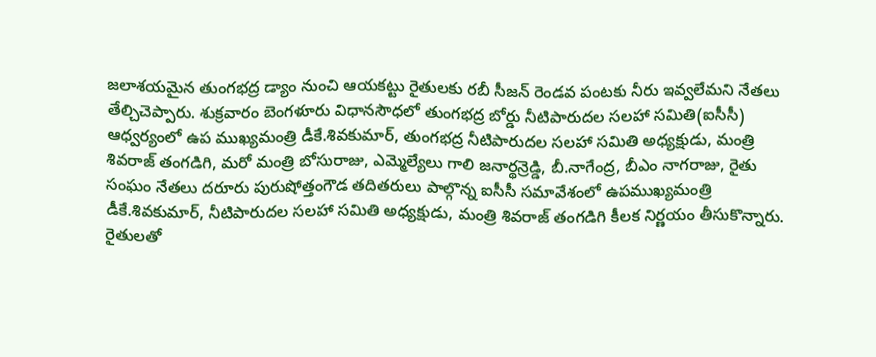జలాశయమైన తుంగభద్ర డ్యాం నుంచి ఆయకట్టు రైతులకు రబీ సీజన్ రెండవ పంటకు నీరు ఇవ్వలేమని నేతలు తేల్చిచెప్పారు. శుక్రవారం బెంగళూరు విధానసౌధలో తుంగభద్ర బోర్డు నీటిపారుదల సలహా సమితి(ఐసీసీ) ఆధ్వర్యంలో ఉప ముఖ్యమంత్రి డీకే.శివకుమార్, తుంగభద్ర నీటిపారుదల సలహా సమితి అధ్యక్షుడు, మంత్రి శివరాజ్ తంగడిగి, మరో మంత్రి బోసురాజు, ఎమ్మెల్యేలు గాలి జనార్థన్రెడ్డి, బీ.నాగేంద్ర, బీఎం నాగరాజు, రైతు సంఘం నేతలు దరూరు పురుషోత్తంగౌడ తదితరులు పాల్గొన్న ఐసీసీ సమావేశంలో ఉపముఖ్యమంత్రి డీకే.శివకుమార్, నీటిపారుదల సలహా సమితి అధ్యక్షుడు, మంత్రి శివరాజ్ తంగడిగి కీలక నిర్ణయం తీసుకొన్నారు.
రైతులతో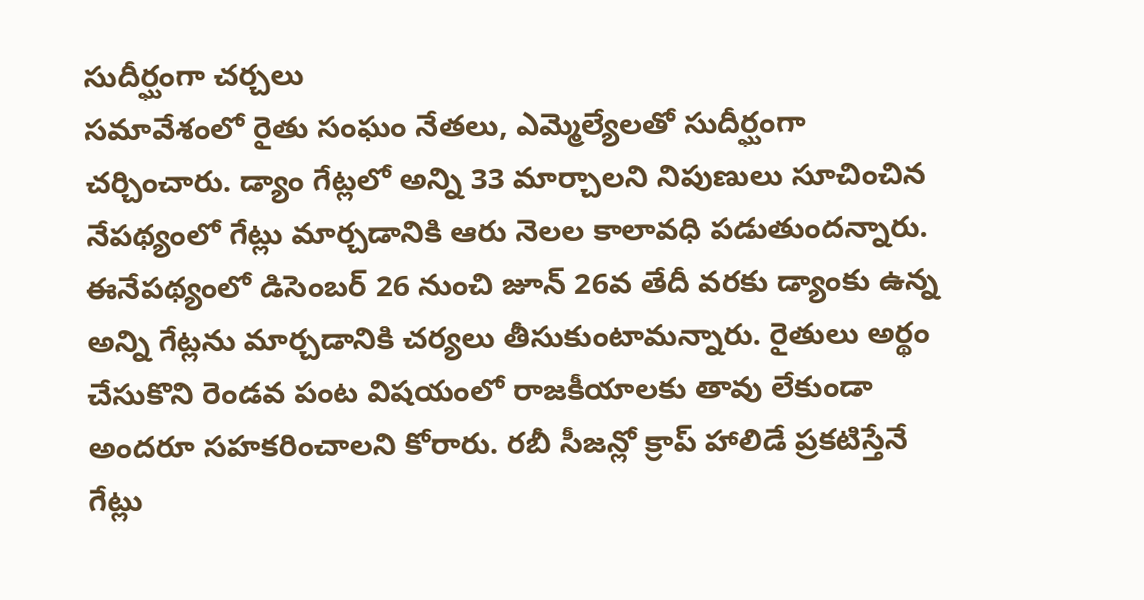సుదీర్ఘంగా చర్చలు
సమావేశంలో రైతు సంఘం నేతలు, ఎమ్మెల్యేలతో సుదీర్ఘంగా చర్చించారు. డ్యాం గేట్లలో అన్ని 33 మార్చాలని నిపుణులు సూచించిన నేపథ్యంలో గేట్లు మార్చడానికి ఆరు నెలల కాలావధి పడుతుందన్నారు. ఈనేపథ్యంలో డిసెంబర్ 26 నుంచి జూన్ 26వ తేదీ వరకు డ్యాంకు ఉన్న అన్ని గేట్లను మార్చడానికి చర్యలు తీసుకుంటామన్నారు. రైతులు అర్థం చేసుకొని రెండవ పంట విషయంలో రాజకీయాలకు తావు లేకుండా అందరూ సహకరించాలని కోరారు. రబీ సీజన్లో క్రాప్ హాలిడే ప్రకటిస్తేనే గేట్లు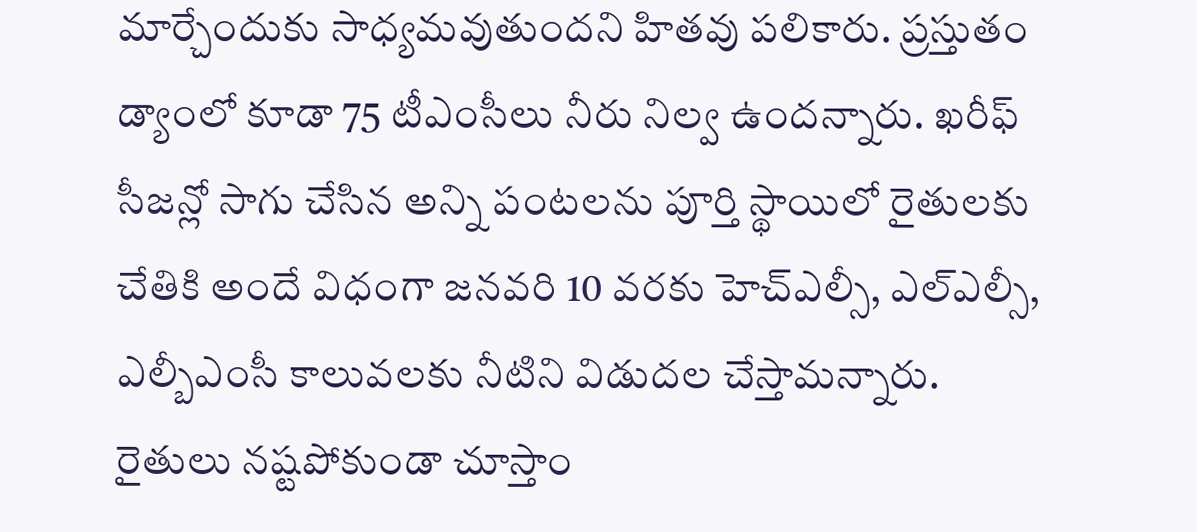మార్చేందుకు సాధ్యమవుతుందని హితవు పలికారు. ప్రస్తుతం డ్యాంలో కూడా 75 టీఎంసీలు నీరు నిల్వ ఉందన్నారు. ఖరీఫ్ సీజన్లో సాగు చేసిన అన్ని పంటలను పూర్తి స్థాయిలో రైతులకు చేతికి అందే విధంగా జనవరి 10 వరకు హెచ్ఎల్సీ, ఎల్ఎల్సీ, ఎల్బీఎంసీ కాలువలకు నీటిని విడుదల చేస్తామన్నారు.
రైతులు నష్టపోకుండా చూస్తాం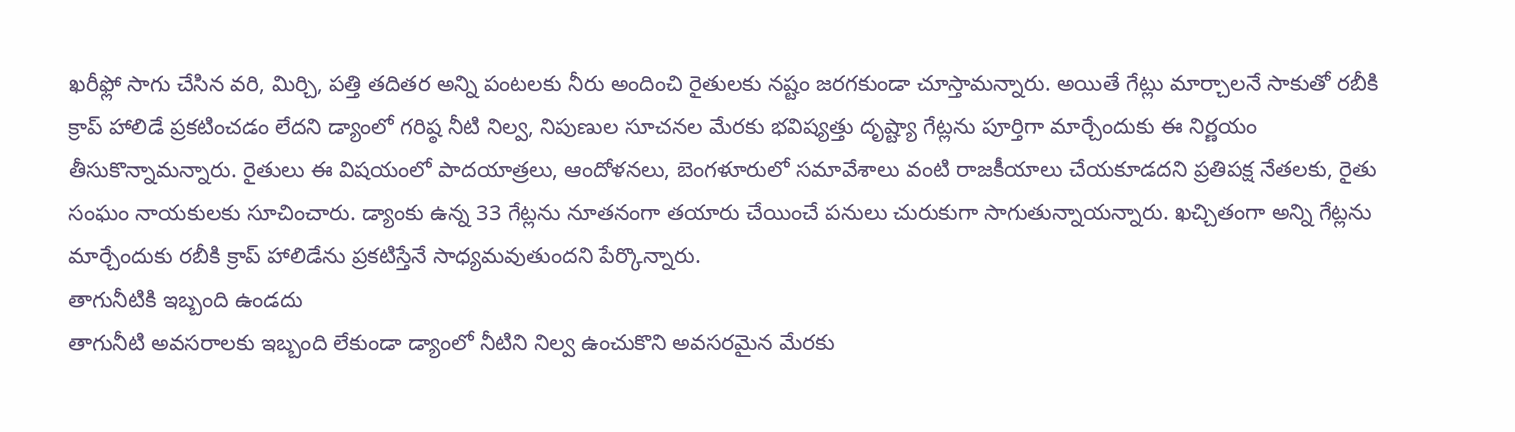ఖరీఫ్లో సాగు చేసిన వరి, మిర్చి, పత్తి తదితర అన్ని పంటలకు నీరు అందించి రైతులకు నష్టం జరగకుండా చూస్తామన్నారు. అయితే గేట్లు మార్చాలనే సాకుతో రబీకి క్రాప్ హాలిడే ప్రకటించడం లేదని డ్యాంలో గరిష్ఠ నీటి నిల్వ, నిపుణుల సూచనల మేరకు భవిష్యత్తు దృష్ట్యా గేట్లను పూర్తిగా మార్చేందుకు ఈ నిర్ణయం తీసుకొన్నామన్నారు. రైతులు ఈ విషయంలో పాదయాత్రలు, ఆందోళనలు, బెంగళూరులో సమావేశాలు వంటి రాజకీయాలు చేయకూడదని ప్రతిపక్ష నేతలకు, రైతు సంఘం నాయకులకు సూచించారు. డ్యాంకు ఉన్న 33 గేట్లను నూతనంగా తయారు చేయించే పనులు చురుకుగా సాగుతున్నాయన్నారు. ఖచ్చితంగా అన్ని గేట్లను మార్చేందుకు రబీకి క్రాప్ హాలిడేను ప్రకటిస్తేనే సాధ్యమవుతుందని పేర్కొన్నారు.
తాగునీటికి ఇబ్బంది ఉండదు
తాగునీటి అవసరాలకు ఇబ్బంది లేకుండా డ్యాంలో నీటిని నిల్వ ఉంచుకొని అవసరమైన మేరకు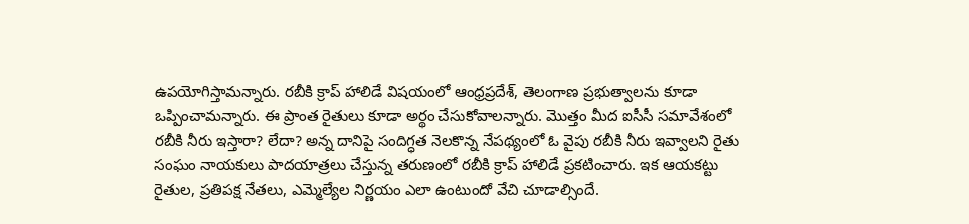ఉపయోగిస్తామన్నారు. రబీకి క్రాప్ హాలిడే విషయంలో ఆంధ్రప్రదేశ్, తెలంగాణ ప్రభుత్వాలను కూడా ఒప్పించామన్నారు. ఈ ప్రాంత రైతులు కూడా అర్థం చేసుకోవాలన్నారు. మొత్తం మీద ఐసీసీ సమావేశంలో రబీకి నీరు ఇస్తారా? లేదా? అన్న దానిపై సందిగ్ధత నెలకొన్న నేపథ్యంలో ఓ వైపు రబీకి నీరు ఇవ్వాలని రైతు సంఘం నాయకులు పాదయాత్రలు చేస్తున్న తరుణంలో రబీకి క్రాప్ హాలిడే ప్రకటించారు. ఇక ఆయకట్టు రైతుల, ప్రతిపక్ష నేతలు, ఎమ్మెల్యేల నిర్ణయం ఎలా ఉంటుందో వేచి చూడాల్సిందే.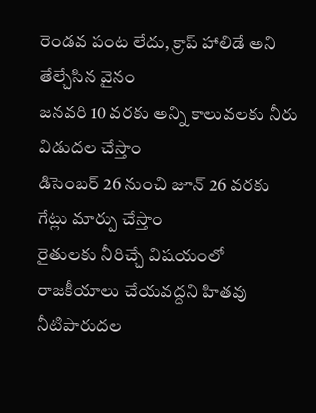రెండవ పంట లేదు, క్రాప్ హాలిడే అని తేల్చేసిన వైనం
జనవరి 10 వరకు అన్ని కాలువలకు నీరు విడుదల చేస్తాం
డిసెంబర్ 26 నుంచి జూన్ 26 వరకు గేట్లు మార్పు చేస్తాం
రైతులకు నీరిచ్చే విషయంలో
రాజకీయాలు చేయవద్దని హితవు
నీటిపారుదల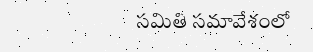సమితి సమావేశంలో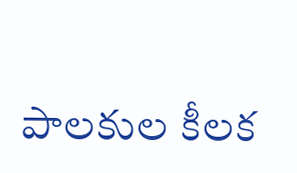పాలకుల కీలక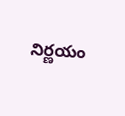నిర్ణయం